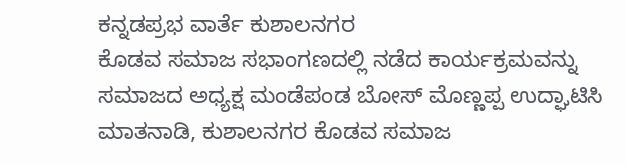ಕನ್ನಡಪ್ರಭ ವಾರ್ತೆ ಕುಶಾಲನಗರ
ಕೊಡವ ಸಮಾಜ ಸಭಾಂಗಣದಲ್ಲಿ ನಡೆದ ಕಾರ್ಯಕ್ರಮವನ್ನು ಸಮಾಜದ ಅಧ್ಯಕ್ಷ ಮಂಡೆಪಂಡ ಬೋಸ್ ಮೊಣ್ಣಪ್ಪ ಉದ್ಘಾಟಿಸಿ ಮಾತನಾಡಿ, ಕುಶಾಲನಗರ ಕೊಡವ ಸಮಾಜ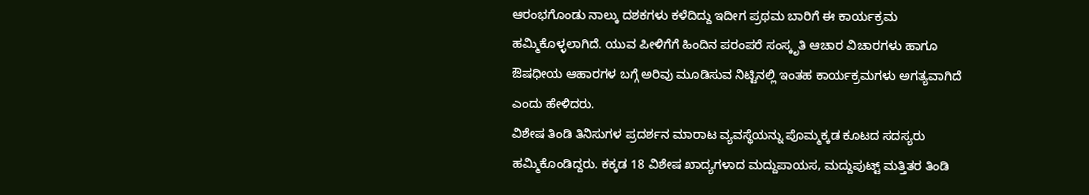ಆರಂಭಗೊಂಡು ನಾಲ್ಕು ದಶಕಗಳು ಕಳೆದಿದ್ದು ಇದೀಗ ಪ್ರಥಮ ಬಾರಿಗೆ ಈ ಕಾರ್ಯಕ್ರಮ ಹಮ್ಮಿಕೊಳ್ಳಲಾಗಿದೆ. ಯುವ ಪೀಳಿಗೆಗೆ ಹಿಂದಿನ ಪರಂಪರೆ ಸಂಸ್ಕೃತಿ ಆಚಾರ ವಿಚಾರಗಳು ಹಾಗೂ ಔಷಧೀಯ ಆಹಾರಗಳ ಬಗ್ಗೆ ಅರಿವು ಮೂಡಿಸುವ ನಿಟ್ಟಿನಲ್ಲಿ ಇಂತಹ ಕಾರ್ಯಕ್ರಮಗಳು ಅಗತ್ಯವಾಗಿದೆ ಎಂದು ಹೇಳಿದರು.
ವಿಶೇಷ ತಿಂಡಿ ತಿನಿಸುಗಳ ಪ್ರದರ್ಶನ ಮಾರಾಟ ವ್ಯವಸ್ಥೆಯನ್ನು ಪೊಮ್ಮಕ್ಕಡ ಕೂಟದ ಸದಸ್ಯರು ಹಮ್ಮಿಕೊಂಡಿದ್ದರು. ಕಕ್ಕಡ 18 ವಿಶೇಷ ಖಾದ್ಯಗಳಾದ ಮದ್ದುಪಾಯಸ, ಮದ್ದುಪುಟ್ಟ್ ಮತ್ತಿತರ ತಿಂಡಿ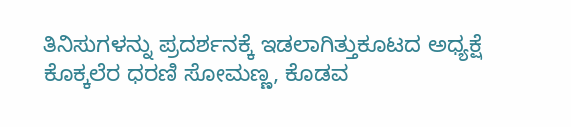ತಿನಿಸುಗಳನ್ನು ಪ್ರದರ್ಶನಕ್ಕೆ ಇಡಲಾಗಿತ್ತುಕೂಟದ ಅಧ್ಯಕ್ಷೆ ಕೊಕ್ಕಲೆರ ಧರಣಿ ಸೋಮಣ್ಣ, ಕೊಡವ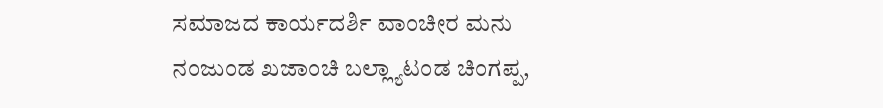ಸಮಾಜದ ಕಾರ್ಯದರ್ಶಿ ವಾಂಚೀರ ಮನು ನಂಜುಂಡ ಖಜಾಂಚಿ ಬಲ್ಲ್ಯಾಟಂಡ ಚಿಂಗಪ್ಪ,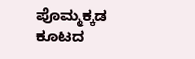ಪೊಮ್ಮಕ್ಕಡ ಕೂಟದ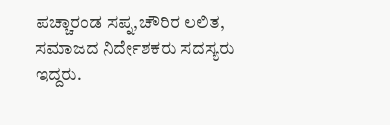ಪಚ್ಚಾರಂಡ ಸಪ್ನ,ಚೌರಿರ ಲಲಿತ, ಸಮಾಜದ ನಿರ್ದೇಶಕರು ಸದಸ್ಯರು ಇದ್ದರು.